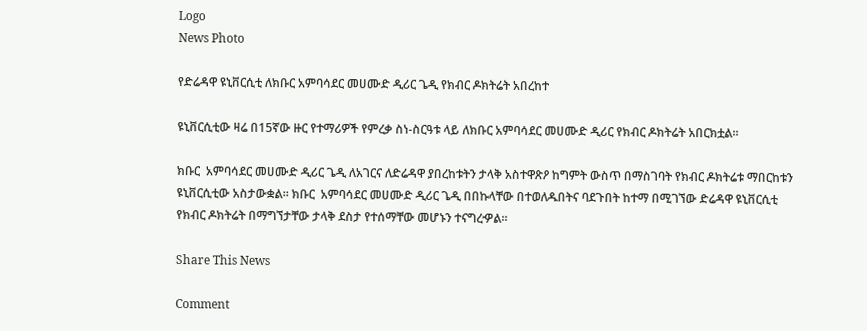Logo
News Photo

የድሬዳዋ ዩኒቨርሲቲ ለክቡር አምባሳደር መሀሙድ ዲሪር ጌዲ የክብር ዶክትሬት አበረከተ

ዩኒቨርሲቲው ዛሬ በ15ኛው ዙር የተማሪዎች የምረቃ ስነ-ስርዓቱ ላይ ለክቡር አምባሳደር መሀሙድ ዲሪር የክብር ዶክትሬት አበርክቷል፡፡

ክቡር  አምባሳደር መሀሙድ ዲሪር ጌዲ ለአገርና ለድሬዳዋ ያበረከቱትን ታላቅ አስተዋጽዖ ከግምት ውስጥ በማስገባት የክብር ዶክትሬቱ ማበርከቱን ዩኒቨርሲቲው አስታውቋል፡፡ ክቡር  አምባሳደር መሀሙድ ዲሪር ጌዲ በበኩላቸው በተወለዱበትና ባደጉበት ከተማ በሚገኘው ድሬዳዋ ዩኒቨርሲቲ የክብር ዶክትሬት በማግኘታቸው ታላቅ ደስታ የተሰማቸው መሆኑን ተናግረዏል፡፡

Share This News

Comment